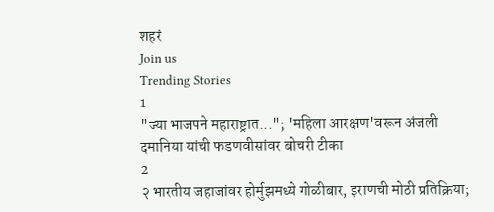शहरं
Join us
Trending Stories
1
"ज्या भाजपने महाराष्ट्रात..."; 'महिला आरक्षण'वरून अंजली दमानिया यांची फडणवीसांवर बोचरी टीका
2
२ भारतीय जहाजांवर होर्मुझमध्ये गोळीबार, इराणची मोठी प्रतिक्रिया;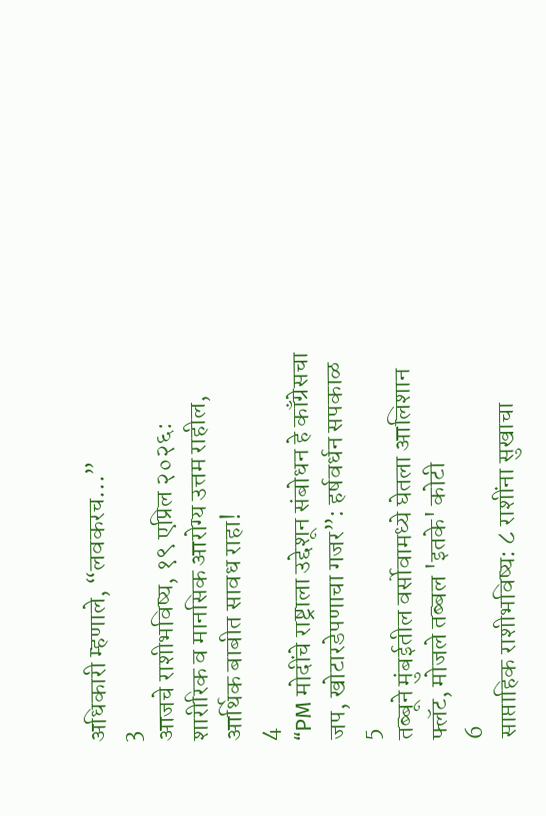अधिकारी म्हणाले, “लवकरच...”
3
आजचे राशीभविष्य, १९ एप्रिल २०२६: शारीरिक व मानसिक आरोग्य उत्तम राहील, आर्थिक बाबीत सावध राहा!
4
“PM मोदींचे राष्ट्राला उद्देशून संबोधन हे काँग्रेसचा जप, खोटारडेपणाचा गजर”: हर्षवर्धन सपकाळ
5
तब्बूने मुंबईतील वर्सोवामध्ये घेतला आलिशान फ्लॅट, मोजले तब्बल 'इतके' कोटी
6
साप्ताहिक राशीभविष्य: ८ राशींना सुखाचा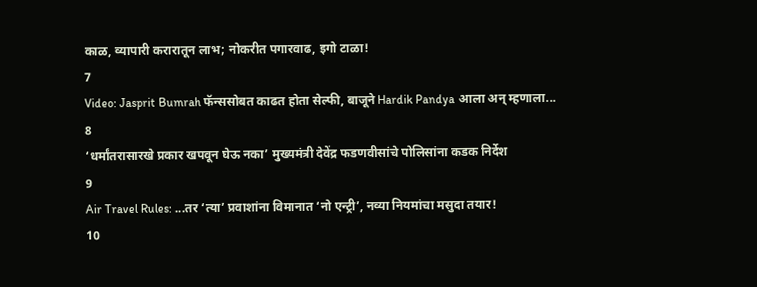काळ, व्यापारी करारातून लाभ; नोकरीत पगारवाढ, इगो टाळा!
7
Video: Jasprit Bumrah फॅन्ससोबत काढत होता सेल्फी, बाजूने Hardik Pandya आला अन् म्हणाला...
8
‘धर्मांतरासारखे प्रकार खपवून घेऊ नका’ मुख्यमंत्री देवेंद्र फडणवीसांचे पोलिसांना कडक निर्देश
9
Air Travel Rules: ...तर ‘त्या’ प्रवाशांना विमानात ‘नो एन्ट्री’, नव्या नियमांचा मसुदा तयार!
10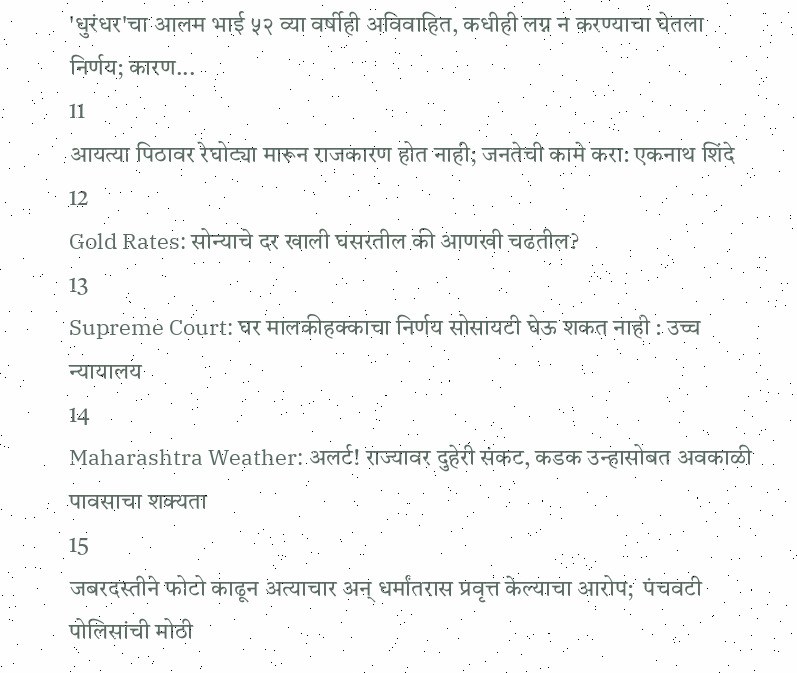'धुरंधर'चा आलम भाई ५२ व्या वर्षीही अविवाहित, कधीही लग्न न करण्याचा घेतला निर्णय; कारण...
11
आयत्या पिठावर रेघोट्या मारून राजकारण होत नाही; जनतेची कामे करा: एकनाथ शिंदे
12
Gold Rates: सोन्याचे दर खाली घसरतील की आणखी चढतील?
13
Supreme Court: घर मालकीहक्काचा निर्णय सोसायटी घेऊ शकत नाही : उच्च न्यायालय
14
Maharashtra Weather: अलर्ट! राज्यावर दुहेरी संकट, कडक उन्हासोबत अवकाळी पावसाचा शक्यता
15
जबरदस्तीने फोटो काढून अत्याचार अन् धर्मांतरास प्रवृत्त केल्याचा आरोप;  पंचवटी पोलिसांची मोठी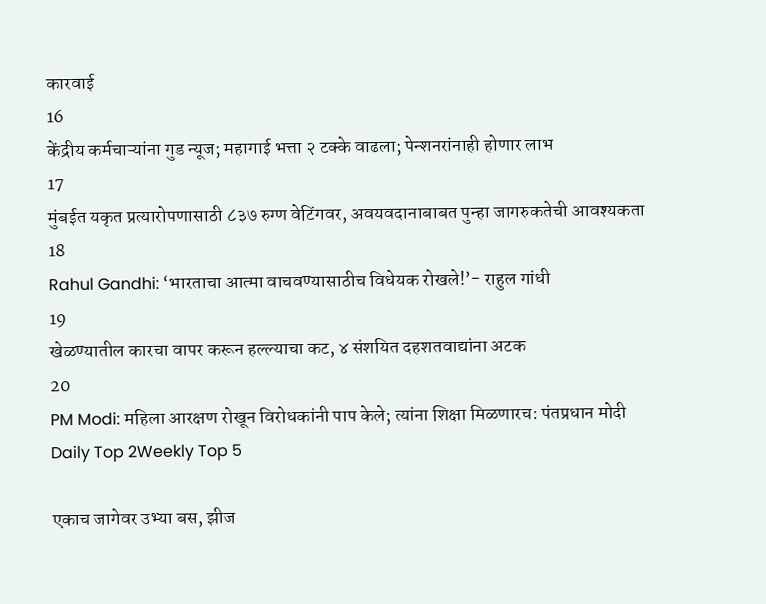कारवाई
16
केंद्रीय कर्मचाऱ्यांना गुड न्यूज; महागाई भत्ता २ टक्के वाढला; पेन्शनरांनाही होणार लाभ
17
मुंबईत यकृत प्रत्यारोपणासाठी ८३७ रुग्ण वेटिंगवर, अवयवदानाबाबत पुन्हा जागरुकतेची आवश्यकता
18
Rahul Gandhi: ‘भारताचा आत्मा वाचवण्यासाठीच विधेयक रोखले!’- राहुल गांधी
19
खेळण्यातील कारचा वापर करून हल्ल्याचा कट, ४ संशयित दहशतवाद्यांना अटक
20
PM Modi: महिला आरक्षण रोखून विरोधकांनी पाप केले; त्यांना शिक्षा मिळणारच: पंतप्रधान मोदी
Daily Top 2Weekly Top 5

एकाच जागेवर उभ्या बस, झीज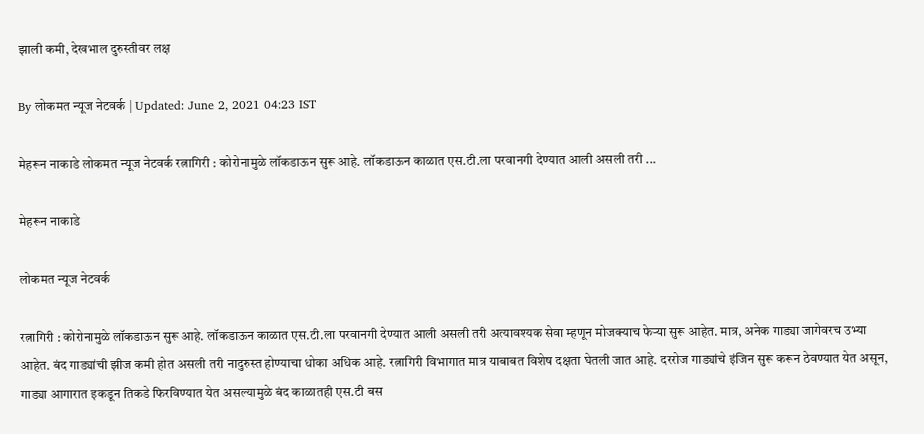झाली कमी, देखभाल दुरुस्तीवर लक्ष

By लोकमत न्यूज नेटवर्क | Updated: June 2, 2021 04:23 IST

मेहरून नाकाडे लोकमत न्यूज नेटवर्क रत्नागिरी : कोरोनामुळे लॉकडाऊन सुरू आहे. लॉकडाऊन काळात एस.टी.ला परवानगी देण्यात आली असली तरी ...

मेहरून नाकाडे

लोकमत न्यूज नेटवर्क

रत्नागिरी : कोरोनामुळे लॉकडाऊन सुरू आहे. लॉकडाऊन काळात एस.टी.ला परवानगी देण्यात आली असली तरी अत्यावश्यक सेवा म्हणून मोजक्याच फेऱ्या सुरू आहेत. मात्र, अनेक गाड्या जागेवरच उभ्या आहेत. बंद गाड्यांची झीज कमी होत असली तरी नादुरुस्त होण्याचा धोका अधिक आहे. रत्नागिरी विभागात मात्र याबाबत विशेष दक्षता घेतली जात आहे. दररोज गाड्यांचे इंजिन सुरू करून ठेवण्यात येत असून, गाड्या आगारात इकडून तिकडे फिरविण्यात येत असल्यामुळे बंद काळातही एस.टी बस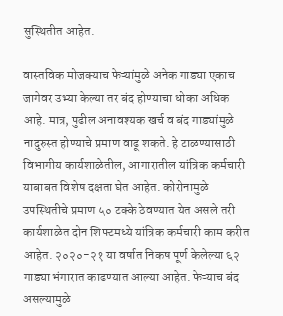सुस्थितीत आहेत.

वास्तविक मोजक्याच फेऱ्यांमुळे अनेक गाड्या एकाच जागेवर उभ्या केल्या तर बंद होण्याचा धोका अधिक आहे. मात्र, पुढील अनावश्यक खर्च व बंद गाड्यांमुळे नादुरुस्त होण्याचे प्रमाण वाढू शकते. हे टाळण्यासाठी विभागीय कार्यशाळेतील, आगारातील यांत्रिक कर्मचारी याबाबत विशेष दक्षता घेत आहेत. कोरोनामुळे उपस्थितीचे प्रमाण ५० टक्के ठेवण्यात येत असले तरी कार्यशाळेत दोन शिफ्टमध्ये यांत्रिक कर्मचारी काम करीत आहेत. २०२०-२१ या वर्षात निकष पूर्ण केलेल्या ६२ गाड्या भंगारात काढण्यात आल्या आहेत. फेऱ्याच बंद असल्यामुळे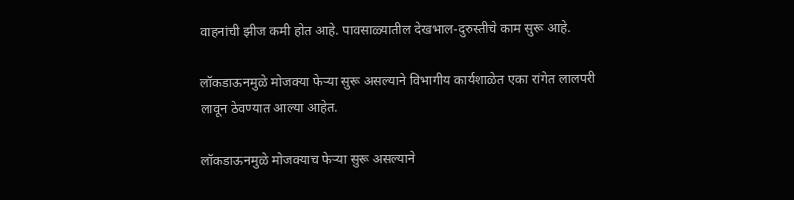वाहनांची झीज कमी होत आहे. पावसाळ्यातील देखभाल-दुरुस्तीचे काम सुरू आहे.

लॉकडाऊनमुळे मोजक्या फेऱ्या सुरू असल्याने विभागीय कार्यशाळेत एका रांगेत लालपरी लावून ठेवण्यात आल्या आहेत.

लॉकडाऊनमुळे मोजक्याच फेऱ्या सुरू असल्याने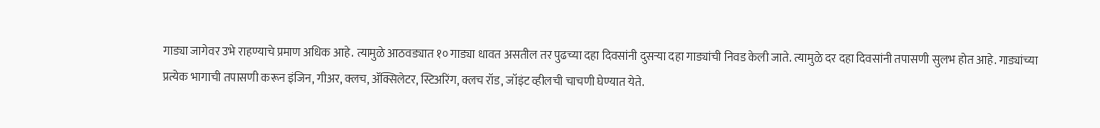गाड्या जागेवर उभे राहण्याचे प्रमाण अधिक आहे. त्यामुळे आठवड्यात १० गाड्या धावत असतील तर पुढच्या दहा दिवसांनी दुसऱ्या दहा गाड्यांची निवड केली जाते. त्यामुळे दर दहा दिवसांनी तपासणी सुलभ होत आहे. गाड्यांच्या प्रत्येक भागाची तपासणी करून इंजिन, गीअर, क्लच, ॲक्सिलेटर, स्टिअरिंग, क्लच रॉड, जॉइंट व्हीलची चाचणी घेण्यात येते.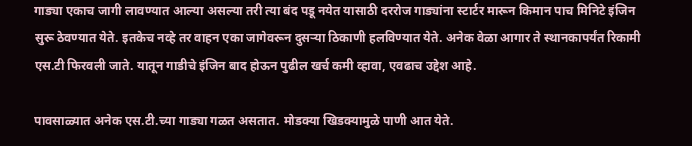गाड्या एकाच जागी लावण्यात आल्या असल्या तरी त्या बंद पडू नयेत यासाठी दररोज गाड्यांना स्टार्टर मारून किमान पाच मिनिटे इंजिन सुरू ठेवण्यात येते. इतकेच नव्हे तर वाहन एका जागेवरून दुसऱ्या ठिकाणी हलविण्यात येते. अनेक वेळा आगार ते स्थानकापर्यंत रिकामी एस.टी फिरवली जाते. यातून गाडीचे इंजिन बाद होऊन पुढील खर्च कमी व्हावा, एवढाच उद्देश आहे.

पावसाळ्यात अनेक एस.टी.च्या गाड्या गळत असतात. मोडक्या खिडक्यामुळे पाणी आत येते.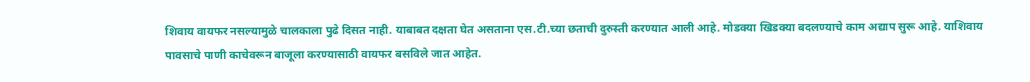शिवाय वायफर नसल्यामुळे चालकाला पुढे दिसत नाही. याबाबत दक्षता घेत असताना एस.टी.च्या छताची दुरुस्ती करण्यात आली आहे. मोडक्या खिडक्या बदलण्याचे काम अद्याप सुरू आहे. याशिवाय पावसाचे पाणी काचेवरून बाजूला करण्यासाठी वायफर बसविले जात आहेत.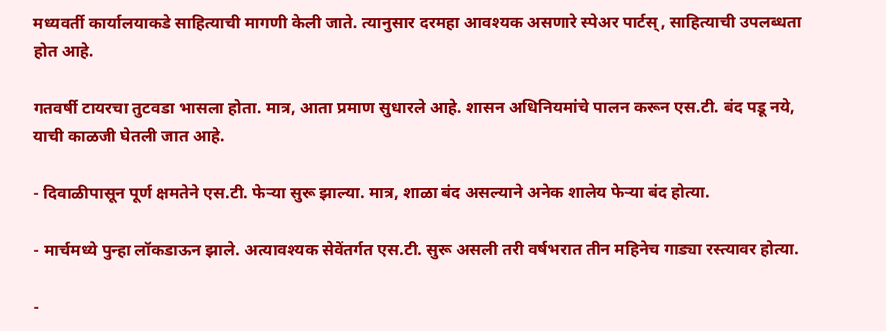मध्यवर्ती कार्यालयाकडे साहित्याची मागणी केली जाते. त्यानुसार दरमहा आवश्यक असणारे स्पेअर पार्टस्, साहित्याची उपलब्धता होत आहे.

गतवर्षी टायरचा तुटवडा भासला होता. मात्र, आता प्रमाण सुधारले आहे. शासन अधिनियमांचे पालन करून एस.टी. बंद पडू नये, याची काळजी घेतली जात आहे.

- दिवाळीपासून पूर्ण क्षमतेने एस.टी. फेऱ्या सुरू झाल्या. मात्र, शाळा बंद असल्याने अनेक शालेय फेऱ्या बंद होत्या.

- मार्चमध्ये पुन्हा लॉकडाऊन झाले. अत्यावश्यक सेवेंतर्गत एस.टी. सुरू असली तरी वर्षभरात तीन महिनेच गाड्या रस्त्यावर होत्या.

-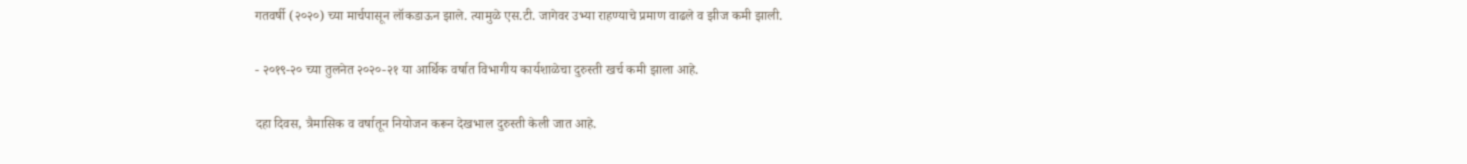गतवर्षी (२०२०) च्या मार्चपासून लॉकडाऊन झाले. त्यामुळे एस.टी. जागेवर उभ्या राहण्याचे प्रमाण वाढले व झीज कमी झाली.

- २०१९-२० च्या तुलनेत २०२०-२१ या आर्थिक वर्षात विभागीय कार्यशाळेचा दुरुस्ती खर्च कमी झाला आहे.

दहा दिवस, त्रैमासिक व वर्षातून नियोजन करून देखभाल दुरुस्ती केली जात आहे.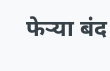फेऱ्या बंद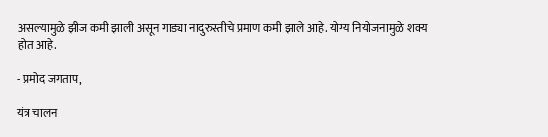असल्यामुळे झीज कमी झाली असून गाड्या नादुरुस्तीचे प्रमाण कमी झाले आहे. योग्य नियोजनामुळे शक्य होत आहे.

- प्रमोद जगताप,

यंत्र चालन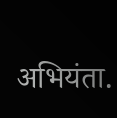अभियंता.